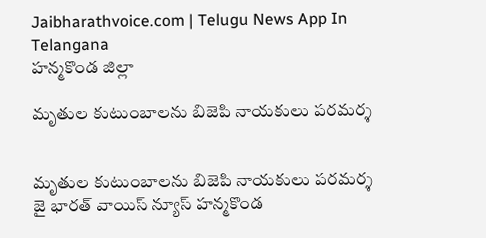Jaibharathvoice.com | Telugu News App In Telangana
హన్మకొండ జిల్లా

మృతుల కుటుంబాలను బిజెపి నాయకులు పరమర్శ


మృతుల కుటుంబాలను బిజెపి నాయకులు పరమర్శ
జై భారత్ వాయిస్ న్యూస్ హన్మకొండ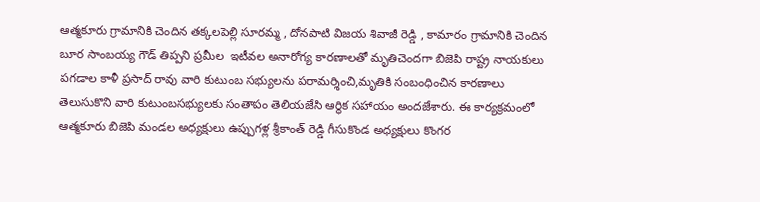ఆత్మకూరు గ్రామానికి చెందిన తక్కలపెల్లి సూరమ్మ , దోనపాటి విజయ శివాజీ రెడ్డి , కామారం గ్రామానికి చెందిన బూర సాంబయ్య గౌడ్ తిప్పని ప్రమీల  ఇటీవల అనారోగ్య కారణాలతో మృతిచెందగా బిజెపి రాష్ట్ర నాయకులు పగడాల కాళీ ప్రసాద్ రావు వారి కుటుంబ సభ్యులను పరామర్శించి,మృతికి సంబంధించిన కారణాలు తెలుసుకొని వారి కుటుంబసభ్యులకు సంతాపం తెలియజేసి ఆర్థిక సహాయం అందజేశారు. ఈ కార్యక్రమంలో  ఆత్మకూరు బిజెపి మండల అధ్యక్షులు ఉప్పుగళ్ల శ్రీకాంత్ రెడ్డి గీసుకొండ అధ్యక్షులు కొంగర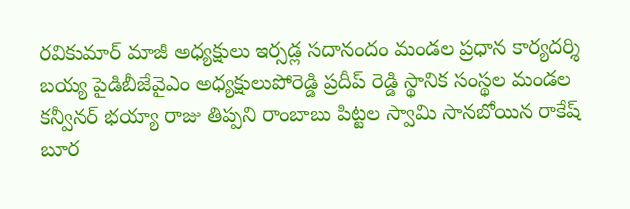రవికుమార్ మాజీ అధ్యక్షులు ఇర్సడ్ల సదానందం మండల ప్రధాన కార్యదర్శి  బయ్య పైడిబీజేవైఎం అధ్యక్షులుపోరెడ్డి ప్రదీప్ రెడ్డి స్థానిక సంస్థల మండల కన్వీనర్ భయ్యా రాజు తిప్పని రాంబాబు పిట్టల స్వామి సానబోయిన రాకేష్ బూర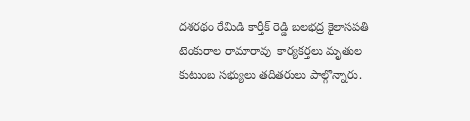దశరథం రేమిడి కార్తీక్ రెడ్డి బలభద్ర కైలాసపతి టెంకురాల రామారావు  కార్యకర్తలు మృతుల కుటుంబ సభ్యులు తదితరులు పాల్గొన్నారు.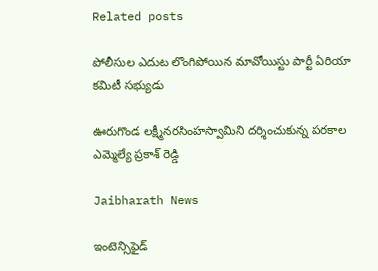Related posts

పోలీసుల ఎదుట లొంగిపోయిన మావోయిస్టు పార్టీ ఏరియా కమిటీ సభ్యుడు

ఊరుగొండ లక్ష్మీనరసింహస్వామిని దర్శించుకున్న పరకాల ఎమ్మెల్యే ప్రకాశ్ రెడ్డి

Jaibharath News

ఇంటెన్సిఫైడ్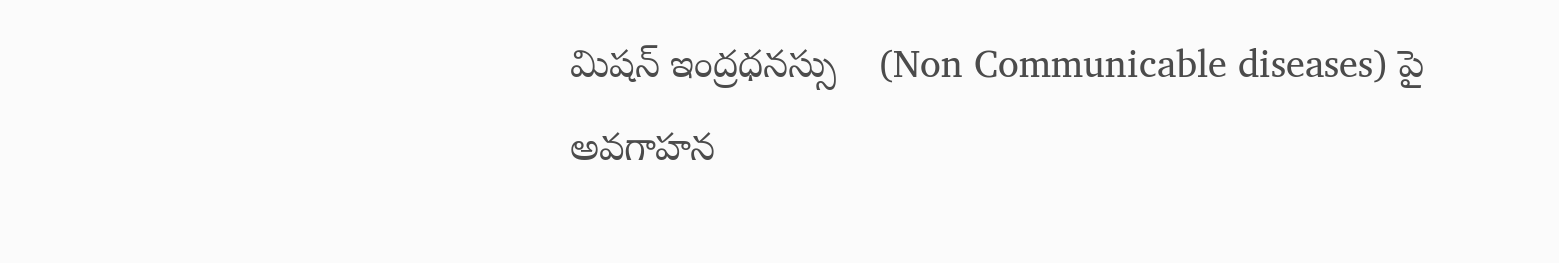మిషన్ ఇంద్రధనస్సు    (Non Communicable diseases) పై అవగాహన